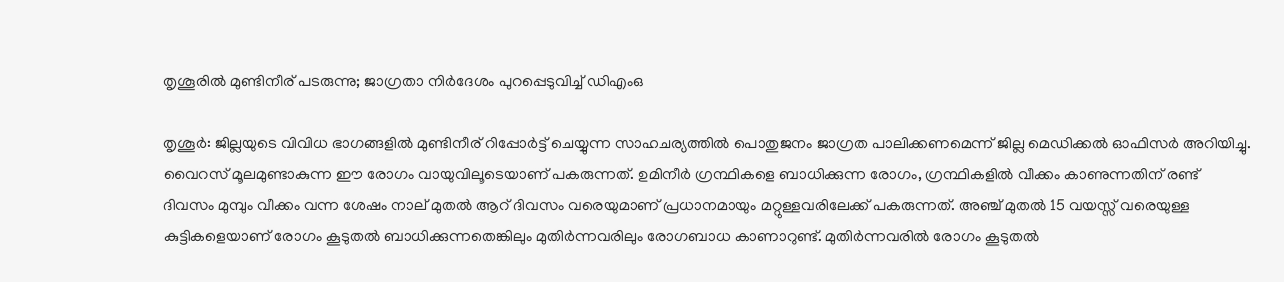തൃശൂരിൽ മുണ്ടിനീര് പടരുന്നു; ജാഗ്രതാ നിർദേശം പുറപ്പെടുവിച്ച് ഡിഎംഒ

തൃശൂർ: ജില്ലയുടെ വിവിധ ഭാഗങ്ങളിൽ മുണ്ടിനീര് റിപ്പോർട്ട് ചെയ്യുന്ന സാഹചര്യത്തിൽ പൊതുജനം ജാഗ്രത പാലിക്കണമെന്ന് ജില്ല മെഡിക്കൽ ഓഫിസർ അറിയിച്ചു. വൈറസ് മൂലമുണ്ടാകുന്ന ഈ രോഗം വായുവിലൂടെയാണ് പകരുന്നത്. ഉമിനീർ ഗ്രന്ഥികളെ ബാധിക്കുന്ന രോഗം, ഗ്രന്ഥികളിൽ വീക്കം കാണുന്നതിന് രണ്ട് ദിവസം മുമ്പും വീക്കം വന്ന ശേഷം നാല് മുതൽ ആറ് ദിവസം വരെയുമാണ് പ്രധാനമായും മറ്റുള്ളവരിലേക്ക് പകരുന്നത്. അഞ്ച് മുതൽ 15 വയസ്സ് വരെയുള്ള കുട്ടികളെയാണ് രോഗം കൂടുതൽ ബാധിക്കുന്നതെങ്കിലും മുതിർന്നവരിലും രോഗബാധ കാണാറുണ്ട്. മുതിർന്നവരിൽ രോഗം കൂടുതൽ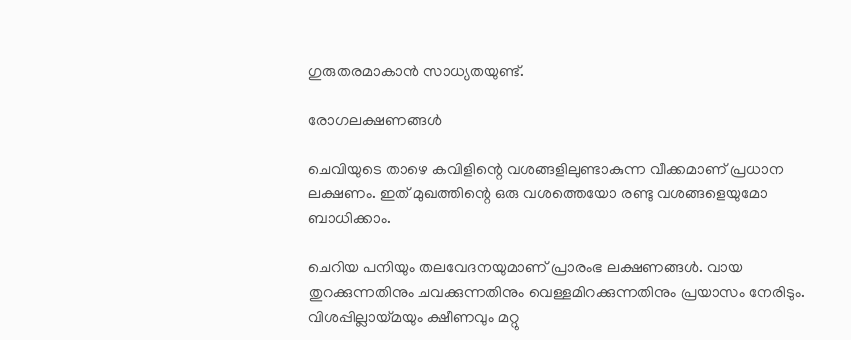ഗുരുതരമാകാൻ സാധ്യതയുണ്ട്.

രോഗലക്ഷണങ്ങൾ

ചെവിയുടെ താഴെ കവിളിന്റെ വശങ്ങളിലുണ്ടാകുന്ന വീക്കമാണ് പ്രധാന ലക്ഷണം. ഇത് മുഖത്തിന്റെ ഒരു വശത്തെയോ രണ്ടു വശങ്ങളെയുമോ ബാധിക്കാം.

ചെറിയ പനിയും തലവേദനയുമാണ് പ്രാരംഭ ലക്ഷണങ്ങൾ. വായ തുറക്കുന്നതിനും ചവക്കുന്നതിനും വെള്ളമിറക്കുന്നതിനും പ്രയാസം നേരിടും. വിശപ്പില്ലായ്മയും ക്ഷീണവും മറ്റു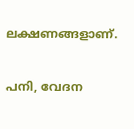ലക്ഷണങ്ങളാണ്.

പനി, വേദന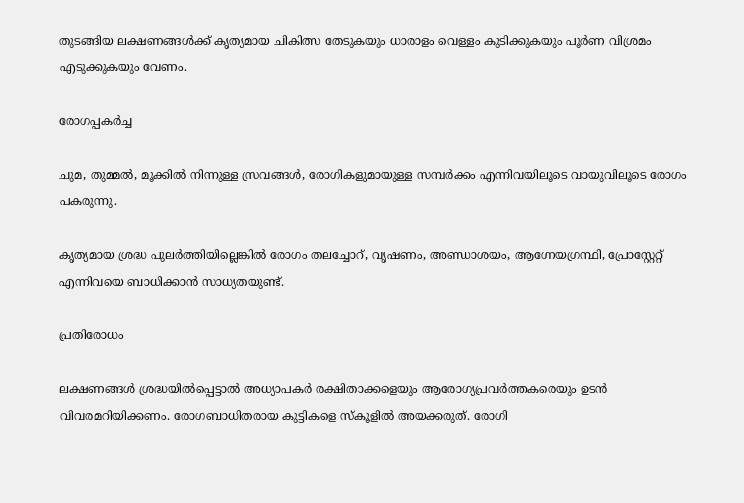തുടങ്ങിയ ലക്ഷണങ്ങൾക്ക് കൃത്യമായ ചികിത്സ തേടുകയും ധാരാളം വെള്ളം കുടിക്കുകയും പൂർണ വിശ്രമം എടുക്കുകയും വേണം.

രോഗപ്പകർച്ച

ചുമ, തുമ്മൽ, മൂക്കിൽ നിന്നുള്ള സ്രവങ്ങൾ, രോഗികളുമായുള്ള സമ്പർക്കം എന്നിവയിലൂടെ വായുവിലൂടെ രോഗം പകരുന്നു.

കൃത്യമായ ശ്രദ്ധ പുലർത്തിയില്ലെങ്കിൽ രോഗം തലച്ചോറ്, വൃഷണം, അണ്ഡാശയം, ആഗ്നേയഗ്രന്ഥി, പ്രോസ്റ്റേറ്റ് എന്നിവയെ ബാധിക്കാൻ സാധ്യതയുണ്ട്.

പ്രതിരോധം

ലക്ഷണങ്ങൾ ശ്രദ്ധയിൽപ്പെട്ടാൽ അധ്യാപകർ രക്ഷിതാക്കളെയും ആരോഗ്യപ്രവർത്തകരെയും ഉടൻ വിവരമറിയിക്കണം. രോഗബാധിതരായ കുട്ടികളെ സ്കൂളിൽ അയക്കരുത്. രോഗി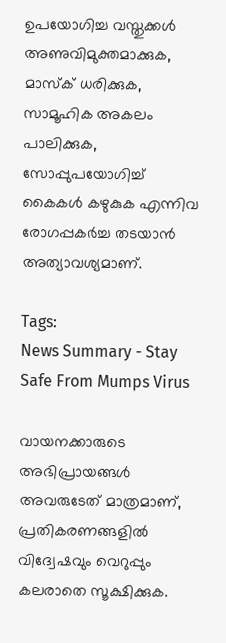ഉപയോഗിച്ച വസ്തുക്കൾ അണുവിമുക്തമാക്കുക, മാസ്ക് ധരിക്കുക, സാമൂഹിക അകലം പാലിക്കുക, സോപ്പുപയോഗിച്ച് കൈകൾ കഴുകുക എന്നിവ രോഗപ്പകർച്ച തടയാൻ അത്യാവശ്യമാണ്.

Tags:
News Summary - Stay Safe From Mumps Virus

വായനക്കാരുടെ അഭിപ്രായങ്ങള്‍ അവരുടേത് മാത്രമാണ്, പ്രതികരണങ്ങളിൽ വിദ്വേഷവും വെറുപ്പും കലരാതെ സൂക്ഷിക്കുക.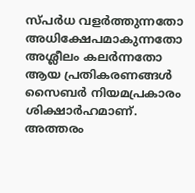സ്പർധ വളർത്തുന്നതോ അധിക്ഷേപമാകുന്നതോ അശ്ലീലം കലർന്നതോ ആയ പ്രതികരണങ്ങൾ സൈബർ നിയമപ്രകാരം ശിക്ഷാർഹമാണ്. അത്തരം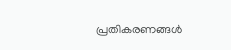പ്രതികരണങ്ങൾ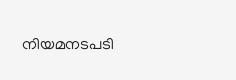നിയമനടപടി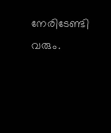നേരിടേണ്ടി വരും.